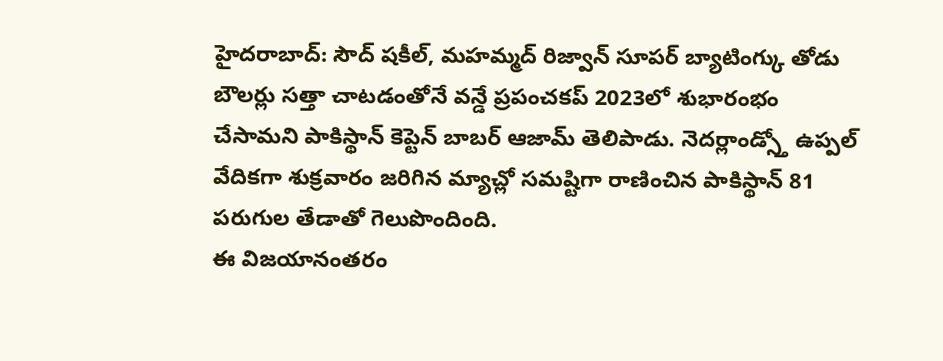హైదరాబాద్: సౌద్ షకీల్, మహమ్మద్ రిజ్వాన్ సూపర్ బ్యాటింగ్కు తోడు బౌలర్లు సత్తా చాటడంతోనే వన్డే ప్రపంచకప్ 2023లో శుభారంభం చేసామని పాకిస్థాన్ కెప్టెన్ బాబర్ ఆజామ్ తెలిపాడు. నెదర్లాండ్స్తో ఉప్పల్ వేదికగా శుక్రవారం జరిగిన మ్యాచ్లో సమష్టిగా రాణించిన పాకిస్థాన్ 81 పరుగుల తేడాతో గెలుపొందింది.
ఈ విజయానంతరం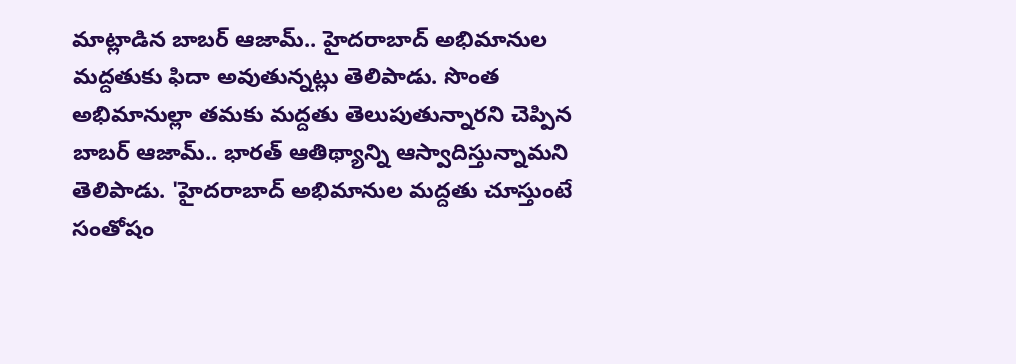మాట్లాడిన బాబర్ ఆజామ్.. హైదరాబాద్ అభిమానుల మద్దతుకు ఫిదా అవుతున్నట్లు తెలిపాడు. సొంత అభిమానుల్లా తమకు మద్దతు తెలుపుతున్నారని చెప్పిన బాబర్ ఆజామ్.. భారత్ ఆతిథ్యాన్ని ఆస్వాదిస్తున్నామని తెలిపాడు. 'హైదరాబాద్ అభిమానుల మద్దతు చూస్తుంటే సంతోషం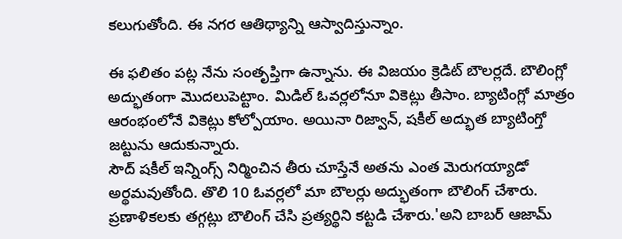కలుగుతోంది. ఈ నగర ఆతిథ్యాన్ని ఆస్వాదిస్తున్నాం.

ఈ ఫలితం పట్ల నేను సంతృప్తిగా ఉన్నాను. ఈ విజయం క్రెడిట్ బౌలర్లదే. బౌలింగ్లో అద్భుతంగా మొదలుపెట్టాం. మిడిల్ ఓవర్లలోనూ వికెట్లు తీసాం. బ్యాటింగ్లో మాత్రం ఆరంభంలోనే వికెట్లు కోల్పోయాం. అయినా రిజ్వాన్, షకీల్ అద్భుత బ్యాటింగ్తో జట్టును ఆదుకున్నారు.
సౌద్ షకీల్ ఇన్నింగ్స్ నిర్మించిన తీరు చూస్తేనే అతను ఎంత మెరుగయ్యాడో అర్థమవుతోంది. తొలి 10 ఓవర్లలో మా బౌలర్లు అద్భుతంగా బౌలింగ్ చేశారు. ప్రణాళికలకు తగ్గట్లు బౌలింగ్ చేసి ప్రత్యర్థిని కట్టడి చేశారు.'అని బాబర్ ఆజామ్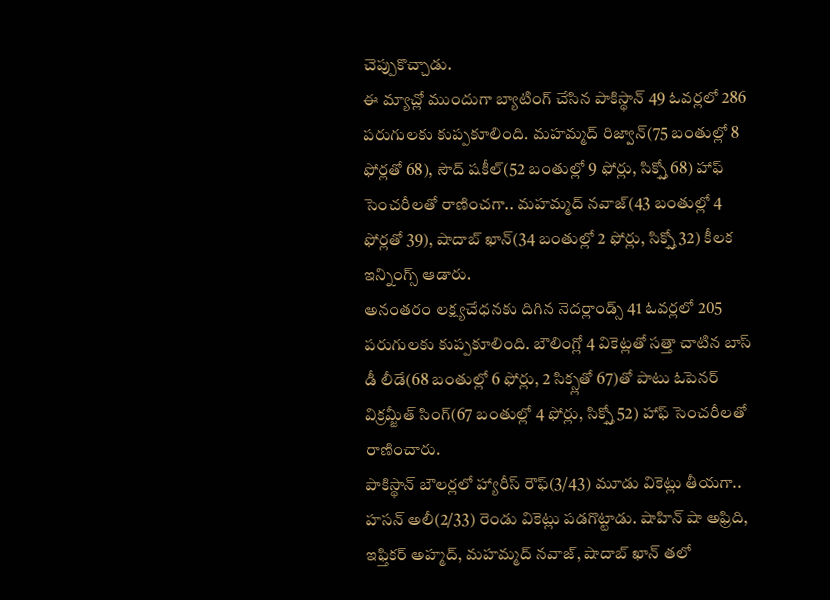చెప్పుకొచ్చాడు.
ఈ మ్యాచ్లో ముందుగా బ్యాటింగ్ చేసిన పాకిస్థాన్ 49 ఓవర్లలో 286 పరుగులకు కుప్పకూలింది. మహమ్మద్ రిజ్వాన్(75 బంతుల్లో 8 ఫోర్లతో 68), సౌద్ షకీల్(52 బంతుల్లో 9 ఫోర్లు, సిక్స్తో 68) హాఫ్ సెంచరీలతో రాణించగా.. మహమ్మద్ నవాజ్(43 బంతుల్లో 4 ఫోర్లతో 39), షాదాబ్ ఖాన్(34 బంతుల్లో 2 ఫోర్లు, సిక్స్తో 32) కీలక ఇన్నింగ్స్ ఆడారు.
అనంతరం లక్ష్యచేధనకు దిగిన నెదర్లాండ్స్ 41 ఓవర్లలో 205 పరుగులకు కుప్పకూలింది. బౌలింగ్లో 4 వికెట్లతో సత్తా చాటిన బాస్ డీ లీడే(68 బంతుల్లో 6 ఫోర్లు, 2 సిక్స్లతో 67)తో పాటు ఓపెనర్ విక్రమ్జీత్ సింగ్(67 బంతుల్లో 4 ఫోర్లు, సిక్స్తో 52) హాఫ్ సెంచరీలతో రాణించారు.
పాకిస్థాన్ బౌలర్లలో హ్యారీస్ రౌఫ్(3/43) మూడు వికెట్లు తీయగా.. హసన్ అలీ(2/33) రెండు వికెట్లు పడగొట్టాడు. షాహిన్ షా అఫ్రిది, ఇఫ్తికర్ అహ్మద్, మహమ్మద్ నవాజ్, షాదాబ్ ఖాన్ తలో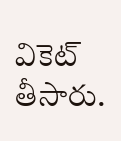వికెట్ తీసారు.